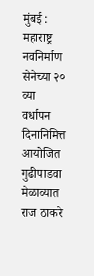मुंबई : महाराष्ट्र नवनिर्माण सेनेच्या २० व्या वर्धापन दिनानिमित्त आयोजित गुढीपाडवा मेळाव्यात राज ठाकरे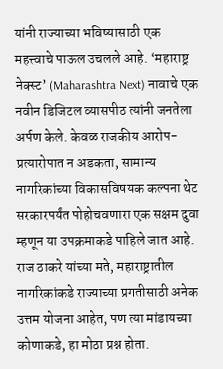यांनी राज्याच्या भविष्यासाठी एक महत्त्वाचे पाऊल उचलले आहे. ‘महाराष्ट्र नेक्स्ट’ (Maharashtra Next) नावाचे एक नवीन डिजिटल व्यासपीठ त्यांनी जनतेला अर्पण केले. केवळ राजकीय आरोप-प्रत्यारोपात न अडकता, सामान्य नागरिकांच्या विकासविषयक कल्पना थेट सरकारपर्यंत पोहोचवणारा एक सक्षम दुवा म्हणून या उपक्रमाकडे पाहिले जात आहे. राज ठाकरे यांच्या मते, महाराष्ट्रातील नागरिकांकडे राज्याच्या प्रगतीसाठी अनेक उत्तम योजना आहेत, पण त्या मांडायच्या कोणाकडे, हा मोठा प्रश्न होता.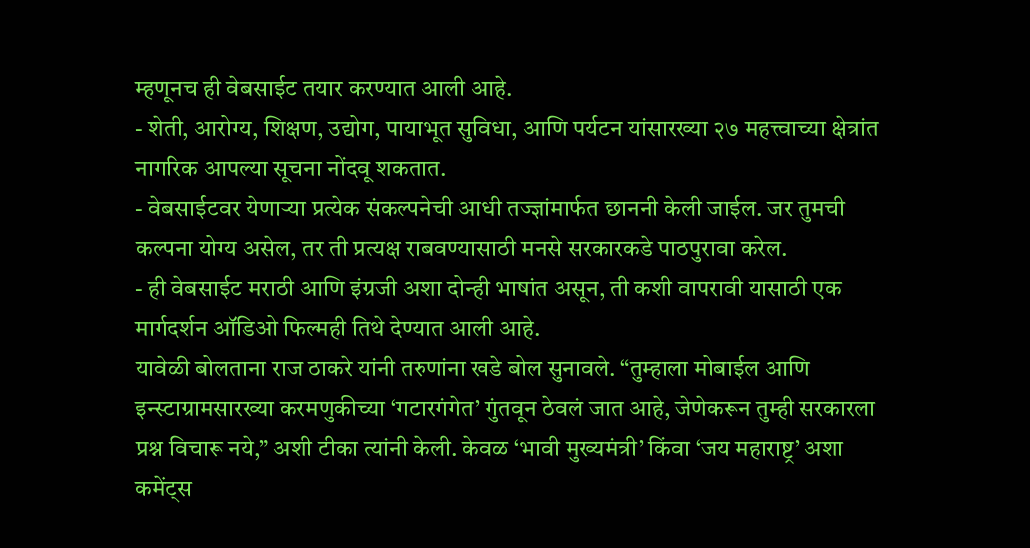म्हणूनच ही वेबसाईट तयार करण्यात आली आहे.
- शेती, आरोग्य, शिक्षण, उद्योग, पायाभूत सुविधा, आणि पर्यटन यांसारख्या २७ महत्त्वाच्या क्षेत्रांत नागरिक आपल्या सूचना नोंदवू शकतात.
- वेबसाईटवर येणाऱ्या प्रत्येक संकल्पनेची आधी तज्ज्ञांमार्फत छाननी केली जाईल. जर तुमची कल्पना योग्य असेल, तर ती प्रत्यक्ष राबवण्यासाठी मनसे सरकारकडे पाठपुरावा करेल.
- ही वेबसाईट मराठी आणि इंग्रजी अशा दोन्ही भाषांत असून, ती कशी वापरावी यासाठी एक मार्गदर्शन ऑडिओ फिल्मही तिथे देण्यात आली आहे.
यावेळी बोलताना राज ठाकरे यांनी तरुणांना खडे बोल सुनावले. “तुम्हाला मोबाईल आणि इन्स्टाग्रामसारख्या करमणुकीच्या ‘गटारगंगेत’ गुंतवून ठेवलं जात आहे, जेणेकरून तुम्ही सरकारला प्रश्न विचारू नये,” अशी टीका त्यांनी केली. केवळ ‘भावी मुख्यमंत्री’ किंवा ‘जय महाराष्ट्र’ अशा कमेंट्स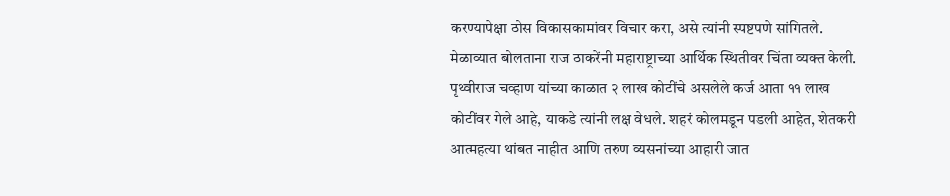करण्यापेक्षा ठोस विकासकामांवर विचार करा, असे त्यांनी स्पष्टपणे सांगितले. मेळाव्यात बोलताना राज ठाकरेंनी महाराष्ट्राच्या आर्थिक स्थितीवर चिंता व्यक्त केली. पृथ्वीराज चव्हाण यांच्या काळात २ लाख कोटींचे असलेले कर्ज आता ११ लाख कोटींवर गेले आहे, याकडे त्यांनी लक्ष वेधले. शहरं कोलमडून पडली आहेत, शेतकरी आत्महत्या थांबत नाहीत आणि तरुण व्यसनांच्या आहारी जात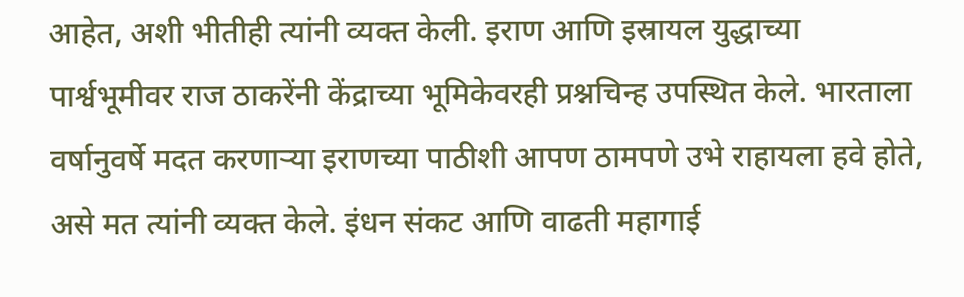आहेत, अशी भीतीही त्यांनी व्यक्त केली. इराण आणि इस्रायल युद्धाच्या पार्श्वभूमीवर राज ठाकरेंनी केंद्राच्या भूमिकेवरही प्रश्नचिन्ह उपस्थित केले. भारताला वर्षानुवर्षे मदत करणाऱ्या इराणच्या पाठीशी आपण ठामपणे उभे राहायला हवे होते, असे मत त्यांनी व्यक्त केले. इंधन संकट आणि वाढती महागाई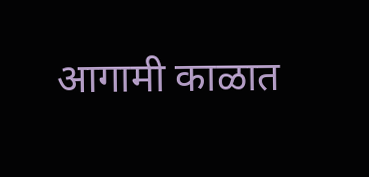आगामी काळात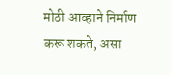मोठी आव्हाने निर्माण करू शकते, असा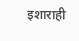इशाराही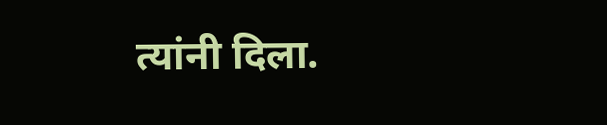त्यांनी दिला.